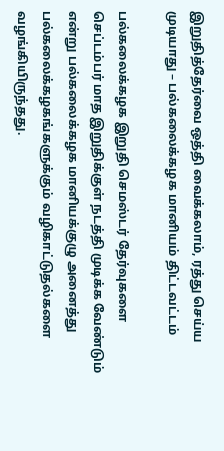இறுதித்தேர்வை ஒத்தி வைக்கலாம், ரத்து செய்ய முடியாது – பல்கலைக்கழக மானியம் திட்டவட்டம்

பல்கலைக்கழக இறுதி செமஸ்டர் தேர்வுகளை செப்டம்பர் மாத இறுதிக்குள் நடத்தி முடிக்க வேண்டும் என்று பல்கலைக்கழக மானியக்குழு அனைத்து பல்கலைக்கழகங்களுக்கும் வழிகாட்டுதல்களை வழங்கியிருந்தது.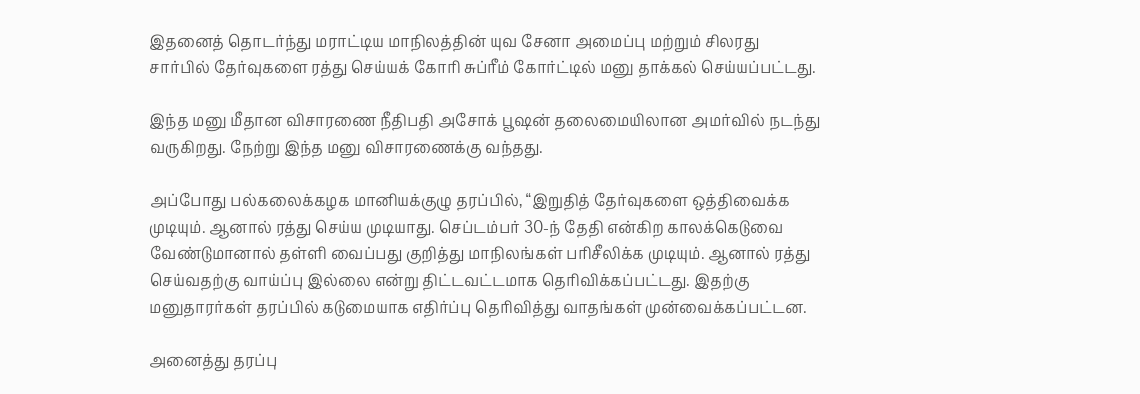இதனைத் தொடர்ந்து மராட்டிய மாநிலத்தின் யுவ சேனா அமைப்பு மற்றும் சிலரது சார்பில் தேர்வுகளை ரத்து செய்யக் கோரி சுப்ரீம் கோர்ட்டில் மனு தாக்கல் செய்யப்பட்டது.

இந்த மனு மீதான விசாரணை நீதிபதி அசோக் பூஷன் தலைமையிலான அமர்வில் நடந்து வருகிறது. நேற்று இந்த மனு விசாரணைக்கு வந்தது.

அப்போது பல்கலைக்கழக மானியக்குழு தரப்பில், “இறுதித் தேர்வுகளை ஒத்திவைக்க முடியும். ஆனால் ரத்து செய்ய முடியாது. செப்டம்பர் 30-ந் தேதி என்கிற காலக்கெடுவை வேண்டுமானால் தள்ளி வைப்பது குறித்து மாநிலங்கள் பரிசீலிக்க முடியும். ஆனால் ரத்து செய்வதற்கு வாய்ப்பு இல்லை என்று திட்டவட்டமாக தெரிவிக்கப்பட்டது. இதற்கு மனுதாரர்கள் தரப்பில் கடுமையாக எதிர்ப்பு தெரிவித்து வாதங்கள் முன்வைக்கப்பட்டன.

அனைத்து தரப்பு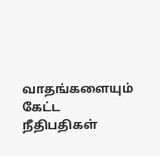வாதங்களையும் கேட்ட நீதிபதிகள்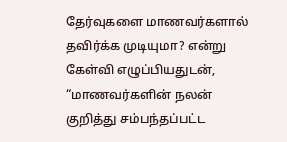தேர்வுகளை மாணவர்களால் தவிர்க்க முடியுமா? என்று கேள்வி எழுப்பியதுடன், “மாணவர்களின் நலன் குறித்து சம்பந்தப்பட்ட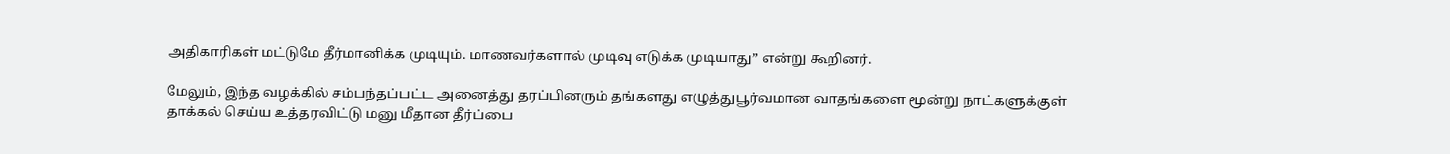அதிகாரிகள் மட்டுமே தீர்மானிக்க முடியும். மாணவர்களால் முடிவு எடுக்க முடியாது” என்று கூறினர்.

மேலும், இந்த வழக்கில் சம்பந்தப்பட்ட அனைத்து தரப்பினரும் தங்களது எழுத்துபூர்வமான வாதங்களை மூன்று நாட்களுக்குள் தாக்கல் செய்ய உத்தரவிட்டு மனு மீதான தீர்ப்பை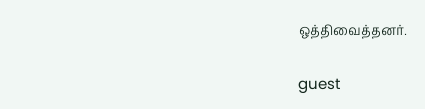ஒத்திவைத்தனர்.

guest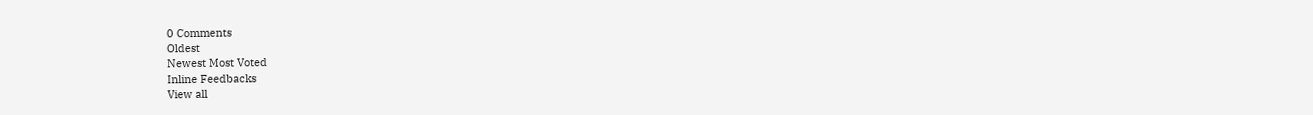0 Comments
Oldest
Newest Most Voted
Inline Feedbacks
View all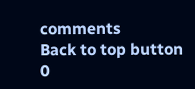comments
Back to top button
0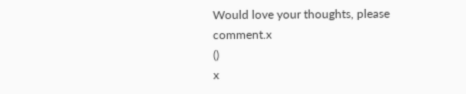Would love your thoughts, please comment.x
()
x